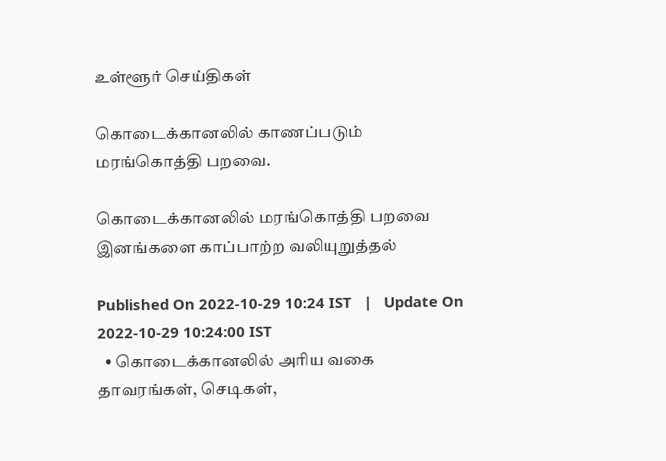உள்ளூர் செய்திகள்

கொடைக்கானலில் காணப்படும் மரங்கொத்தி பறவை.

கொடைக்கானலில் மரங்கொத்தி பறவை இனங்களை காப்பாற்ற வலியுறுத்தல்

Published On 2022-10-29 10:24 IST   |   Update On 2022-10-29 10:24:00 IST
  • கொடைக்கானலில் அரிய வகை தாவரங்கள், செடிகள்,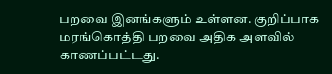பறவை இனங்களும் உள்ளன. குறிப்பாக மரங்கொத்தி பறவை அதிக அளவில் காணப்பட்டது.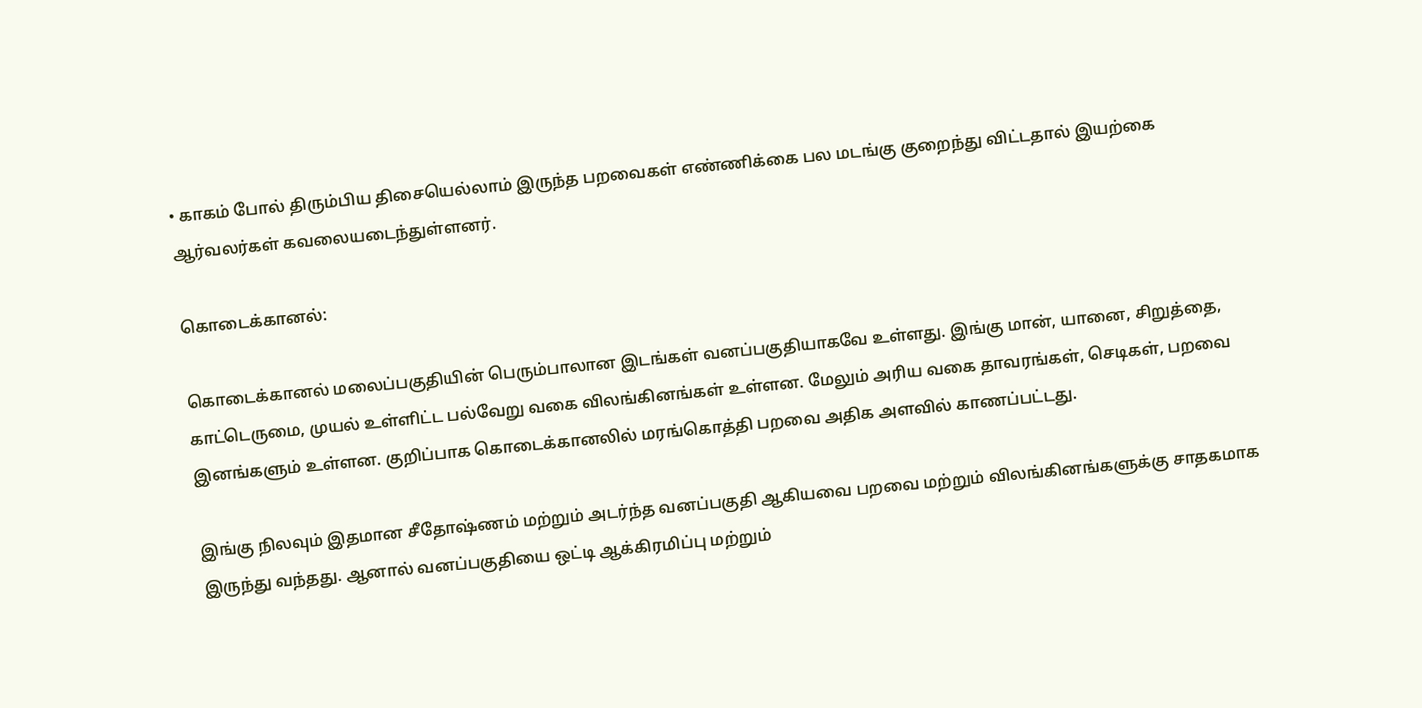• காகம் போல் திரும்பிய திசையெல்லாம் இருந்த பறவைகள் எண்ணிக்கை பல மடங்கு குறைந்து விட்டதால் இயற்கை ஆர்வலர்கள் கவலையடைந்துள்ளனர்.

கொடைக்கானல்:

கொடைக்கானல் மலைப்பகுதியின் பெரும்பாலான இடங்கள் வனப்பகுதியாகவே உள்ளது. இங்கு மான், யானை, சிறுத்தை, காட்டெருமை, முயல் உள்ளிட்ட பல்வேறு வகை விலங்கினங்கள் உள்ளன. மேலும் அரிய வகை தாவரங்கள், செடிகள், பறவை இனங்களும் உள்ளன. குறிப்பாக கொடைக்கானலில் மரங்கொத்தி பறவை அதிக அளவில் காணப்பட்டது.

இங்கு நிலவும் இதமான சீதோஷ்ணம் மற்றும் அடர்ந்த வனப்பகுதி ஆகியவை பறவை மற்றும் விலங்கினங்களுக்கு சாதகமாக இருந்து வந்தது. ஆனால் வனப்பகுதியை ஒட்டி ஆக்கிரமிப்பு மற்றும்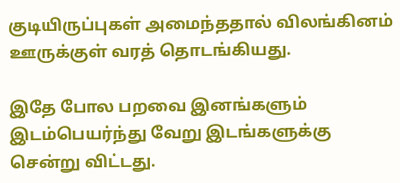குடியிருப்புகள் அமைந்ததால் விலங்கினம் ஊருக்குள் வரத் தொடங்கியது.

இதே போல பறவை இனங்களும் இடம்பெயர்ந்து வேறு இடங்களுக்கு சென்று விட்டது.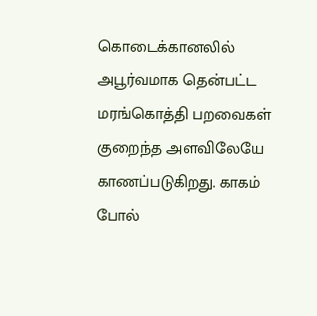கொடைக்கானலில் அபூர்வமாக தென்பட்ட மரங்கொத்தி பறவைகள் குறைந்த அளவிலேயே காணப்படுகிறது. காகம் போல்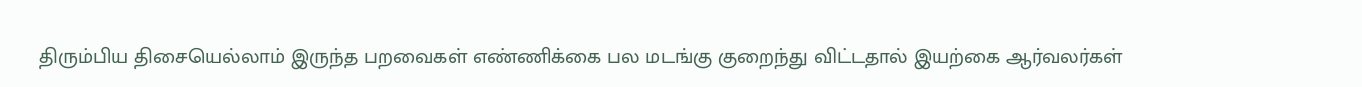திரும்பிய திசையெல்லாம் இருந்த பறவைகள் எண்ணிக்கை பல மடங்கு குறைந்து விட்டதால் இயற்கை ஆர்வலர்கள்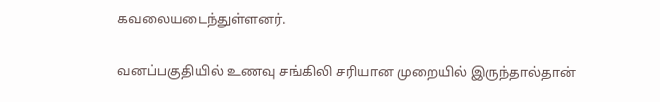கவலையடைந்துள்ளனர்.

வனப்பகுதியில் உணவு சங்கிலி சரியான முறையில் இருந்தால்தான்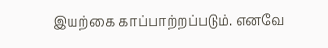இயற்கை காப்பாற்றப்படும். எனவே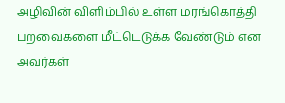அழிவின் விளிம்பில் உள்ள மரங்கொத்தி பறவைகளை மீட்டெடுக்க வேண்டும் என அவர்கள்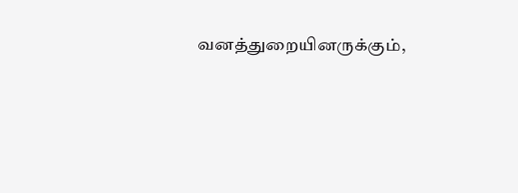வனத்துறையினருக்கும்,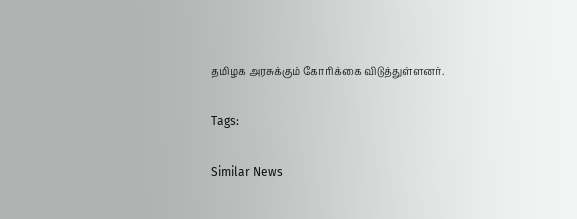தமிழக அரசுக்கும் கோரிக்கை விடுத்துள்ளனர்.

Tags:

Similar News